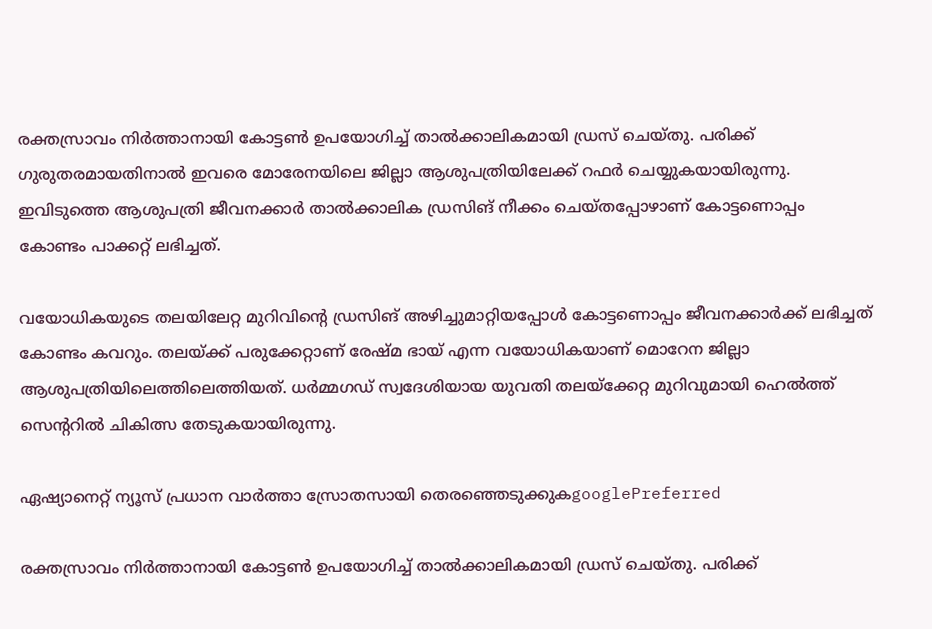രക്തസ്രാവം നിർത്താനായി കോട്ടൺ ഉപയോഗിച്ച് താൽക്കാലികമായി ഡ്രസ് ചെയ്തു. പരിക്ക് ഗുരുതരമായതിനാൽ ഇവരെ മോരേനയിലെ ജില്ലാ ആശുപത്രിയിലേക്ക് റഫർ ചെയ്യുകയായിരുന്നു. ഇവിടുത്തെ ആശുപത്രി ജീവനക്കാർ താൽക്കാലിക ഡ്രസിങ് നീക്കം ചെയ്തപ്പോഴാണ് കോട്ടണൊപ്പം കോണ്ടം പാക്കറ്റ് ലഭിച്ചത്.

വയോധികയുടെ തലയിലേറ്റ മുറിവിൻ്റെ ഡ്രസിങ് അഴിച്ചുമാറ്റിയപ്പോൾ കോട്ടണൊപ്പം ജീവനക്കാർക്ക് ലഭിച്ചത് കോണ്ടം കവറും. തലയ്ക്ക് പരുക്കേറ്റാണ് രേഷ്മ ഭായ് എന്ന വയോധികയാണ് മൊറേന ജില്ലാ ആശുപത്രിയിലെത്തിലെത്തിയത്. ധർമ്മഗഡ് സ്വദേശിയായ യുവതി തലയ്‍ക്കേറ്റ മുറിവുമായി ഹെൽത്ത് സെൻ്ററിൽ ചികിത്സ തേടുകയായിരുന്നു.

ഏഷ്യാനെറ്റ് ന്യൂസ് പ്രധാന വാർത്താ സ്രോതസായി തെരഞ്ഞെടുക്കുകgooglePreferred

രക്തസ്രാവം നിർത്താനായി കോട്ടൺ ഉപയോഗിച്ച് താൽക്കാലികമായി ഡ്രസ് ചെയ്തു. പരിക്ക്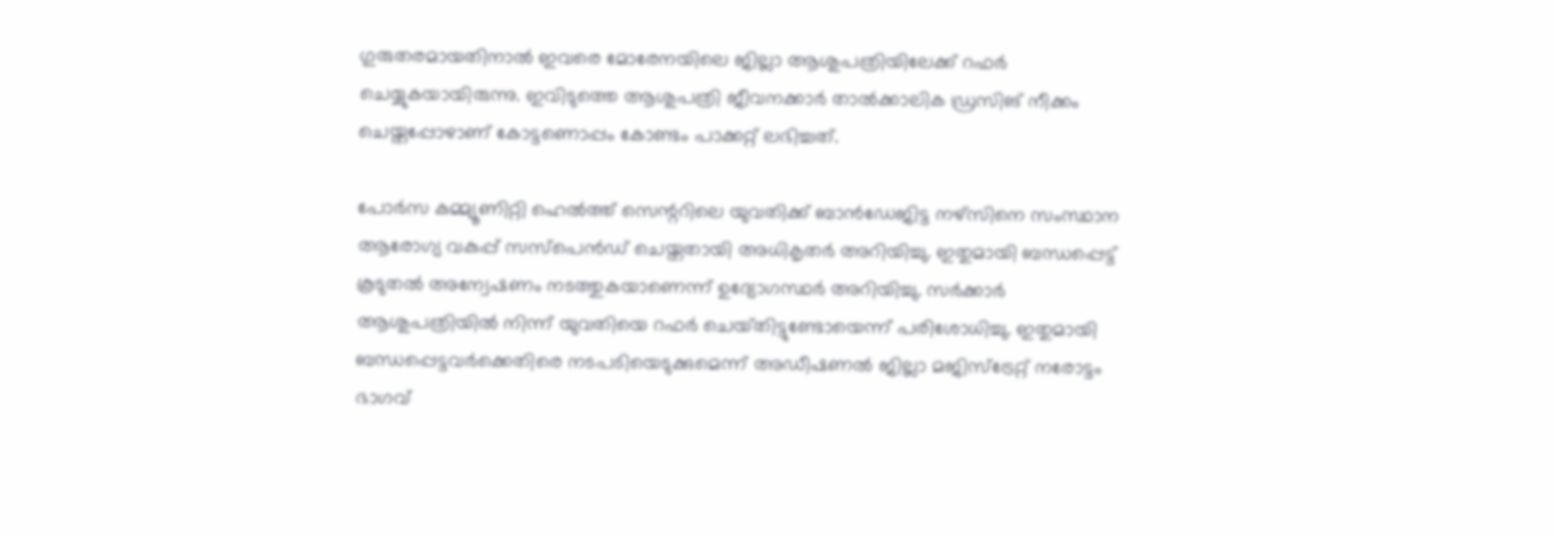ഗുരുതരമായതിനാൽ ഇവരെ മോരേനയിലെ ജില്ലാ ആശുപത്രിയിലേക്ക് റഫർ ചെയ്യുകയായിരുന്നു. ഇവിടുത്തെ ആശുപത്രി ജീവനക്കാർ താൽക്കാലിക ഡ്രസിങ് നീക്കം ചെയ്തപ്പോഴാണ് കോട്ടണൊപ്പം കോണ്ടം പാക്കറ്റ് ലഭിച്ചത്.

പോർസ കമ്മ്യൂണിറ്റി ഹെൽത്ത് സെന്ററിലെ യുവതിക്ക് ബാൻഡേജിട്ട നഴ്സിനെ സംസ്ഥാന ആരോഗ്യ വകുപ്പ് സസ്‌പെൻഡ് ചെയ്തതായി അധികൃതർ അറിയിച്ചു. ഇതുമായി ബന്ധപ്പെട്ട് കൂടുതൽ അന്വേഷണം നടത്തുകയാണെന്ന് ഉദ്യോഗസ്ഥർ അറിയിച്ചു. സർക്കാർ ആശുപത്രിയിൽ നിന്ന് യുവതിയെ റഫർ ചെയ്‌തിട്ടുണ്ടോയെന്ന് പരിശോധിച്ചു. ഇതുമായി ബന്ധപ്പെട്ടവർക്കെതിരെ നടപടിയെടുക്കുമെന്ന് അഡീഷണൽ ജില്ലാ മജിസ്‌ട്രേറ്റ് നരോട്ടം ഭാഗവ്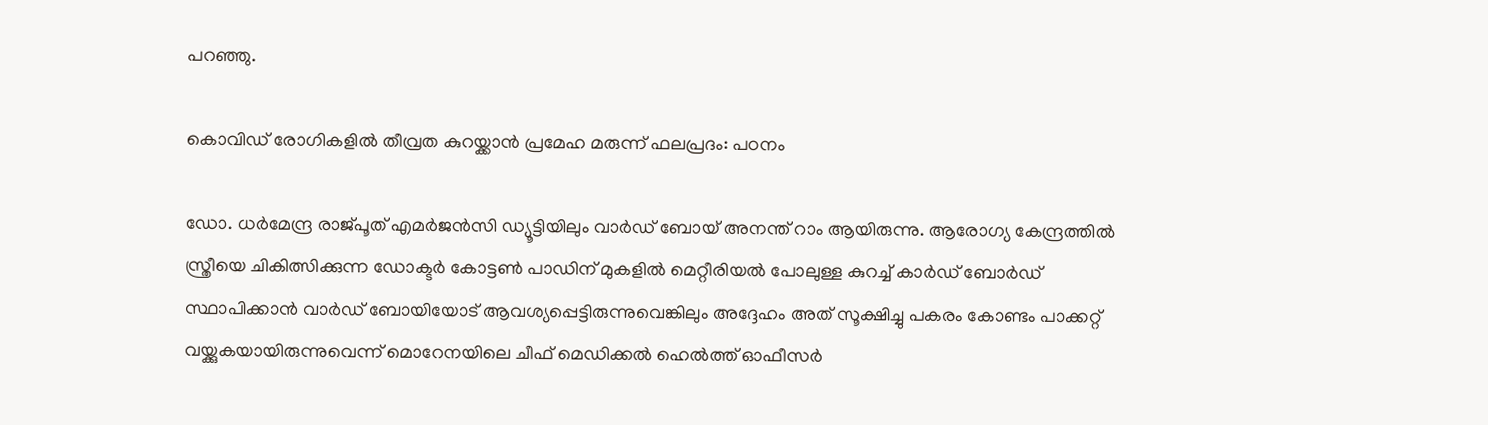പറഞ്ഞു.

കൊവിഡ് രോഗികളിൽ തീവ്രത കുറയ്ക്കാൻ പ്രമേഹ മരുന്ന് ഫലപ്രദം: പഠനം

ഡോ. ധർമേന്ദ്ര രാജ്‌പൂത് എമർജൻസി ഡ്യൂട്ടിയിലും വാർഡ് ബോയ് അനന്ത് റാം ആയിരുന്നു. ആരോഗ്യ കേന്ദ്രത്തിൽ സ്ത്രീയെ ചികിത്സിക്കുന്ന ഡോക്ടർ കോട്ടൺ പാഡിന് മുകളിൽ മെറ്റീരിയൽ പോലുള്ള കുറച്ച് കാർഡ് ബോർഡ് സ്ഥാപിക്കാൻ വാർഡ് ബോയിയോട് ആവശ്യപ്പെട്ടിരുന്നുവെങ്കിലും അദ്ദേഹം അത് സൂക്ഷിച്ചു പകരം കോണ്ടം പാക്കറ്റ് വയ്ക്കുകയായിരുന്നുവെന്ന് മൊറേനയിലെ ചീഫ് മെഡിക്കൽ ഹെൽത്ത് ഓഫീസർ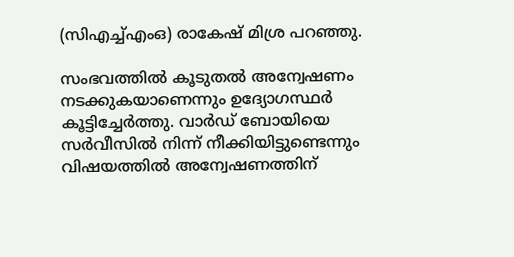(സിഎച്ച്എംഒ) രാകേഷ് മിശ്ര പറഞ്ഞു.

സംഭവത്തിൽ കൂടുതൽ അന്വേഷണം നടക്കുകയാണെന്നും ഉദ്യോഗസ്ഥർ കൂട്ടിച്ചേർത്തു. വാർഡ് ബോയിയെ സർവീസിൽ നിന്ന് നീക്കിയിട്ടുണ്ടെന്നും വിഷയത്തിൽ അന്വേഷണത്തിന്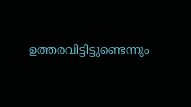ഉത്തരവിട്ടിട്ടുണ്ടെന്നും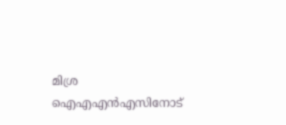മിശ്ര ഐഎഎൻഎസിനോട്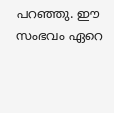പറഞ്ഞു. ഈ സംഭവം ഏറെ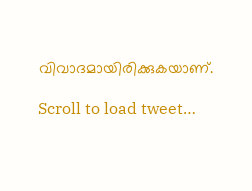വിവാദമായിരിക്കുകയാണ്.

Scroll to load tweet…